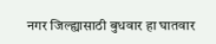नगर जिल्ह्यासाठी बुधवार हा घातवार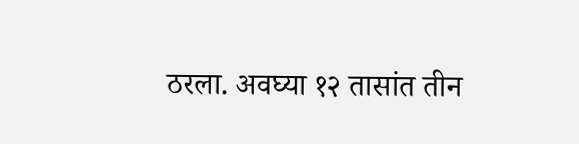ठरला. अवघ्या १२ तासांत तीन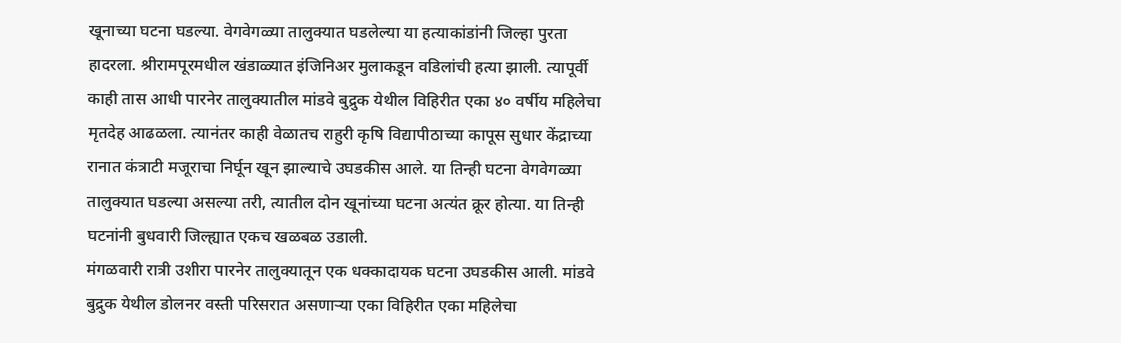खूनाच्या घटना घडल्या. वेगवेगळ्या तालुक्यात घडलेल्या या हत्याकांडांनी जिल्हा पुरता हादरला. श्रीरामपूरमधील खंडाळ्यात इंजिनिअर मुलाकडून वडिलांची हत्या झाली. त्यापूर्वी काही तास आधी पारनेर तालुक्यातील मांडवे बुद्रुक येथील विहिरीत एका ४० वर्षीय महिलेचा मृतदेह आढळला. त्यानंतर काही वेळातच राहुरी कृषि विद्यापीठाच्या कापूस सुधार केंद्राच्या रानात कंत्राटी मजूराचा निर्घून खून झाल्याचे उघडकीस आले. या तिन्ही घटना वेगवेगळ्या तालुक्यात घडल्या असल्या तरी, त्यातील दोन खूनांच्या घटना अत्यंत क्रूर होत्या. या तिन्ही घटनांनी बुधवारी जिल्ह्यात एकच खळबळ उडाली.
मंगळवारी रात्री उशीरा पारनेर तालुक्यातून एक धक्कादायक घटना उघडकीस आली. मांडवे बुद्रुक येथील डोलनर वस्ती परिसरात असणाऱ्या एका विहिरीत एका महिलेचा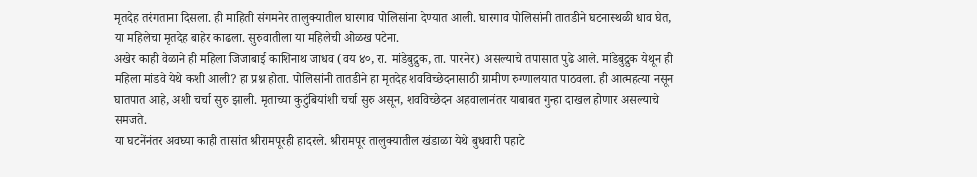मृतदेह तरंगताना दिसला. ही माहिती संगमनेर तालुक्यातील घारगाव पोलिसांना देण्यात आली. घारगाव पोलिसांनी तातडीने घटनास्थळी धाव घेत, या महिलेचा मृतदेह बाहेर काढला. सुरुवातीला या महिलेची ओळख पटेना.
अखेर काही वेळाने ही महिला जिजाबाई काशिनाथ जाधव (वय ४०, रा. मांडेबुद्रुक, ता. पारनेर) असल्याचे तपासात पुढे आले. मांडेबुद्रुक येथून ही महिला मांडवे येथे कशी आली? हा प्रश्न होता. पोलिसांनी तातडीने हा मृतदेह शवविच्छेदनासाठी ग्रामीण रुग्णालयात पाठवला. ही आत्महत्या नसून घातपात आहे, अशी चर्चा सुरु झाली. मृताच्या कुटुंबियांशी चर्चा सुरु असून, शवविच्छेदन अहवालानंतर याबाबत गुन्हा दाखल होणार असल्याचे समजते.
या घटनेंनंतर अवघ्या काही तासांत श्रीरामपूरही हादरले. श्रीरामपूर तालुक्यातील खंडाळा येथे बुधवारी पहाटे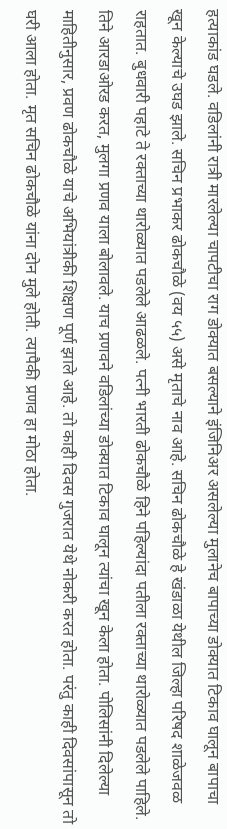हत्याकांड घडले. वडिलांनी रात्री मारलेल्या चापटीचा राग डोक्यात बसल्याने इंजिनिअर असलेल्या मुलानेच बापाच्या डोक्यात टिकाव घालून बापाचा खून केल्याचे उघड झाले. सचिन प्रभाकर ढोकचौळे (वय ५५) असे मृताचे नाव आहे. सचिन ढोकचौळे हे खंडाळा येथील जिल्हा परिषद शाळेजवळ राहतात. बुधवारी पहाटे ते रक्ताच्या थारोळ्यात पडलेले आढळले. पत्नी भारती ढोकचौळे हिने पहिल्यांदा पतीला रक्ताच्या थारोळ्यात पडलेले पाहिले.
तिने आरडाओरड करत, मुलगा प्रणव याला बोलावले. याच प्रणवने वडिलांच्या डोक्यात टिकाव घालून त्यांचा खून केला होता. पोलिसांनी दिलेल्या माहितीनुसार, प्रवण ढोकचौळे याचे अभियांत्रीकी शिक्षण पूर्ण झाले आहे. तो काही दिवस गुजरात येथे नोकरी करत होता. परंतु काही दिवसांपासून तो घरी आला होता. मृत सचिन ढोकचौळे यांना दोन मुले होती. त्यापैकी प्रणव हा मोठा होता.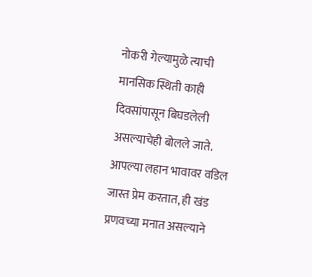नोकरी गेल्यामुळे त्याची मानसिक स्थिती काही दिवसांपासून बिघडलेली असल्याचेही बोलले जाते.
आपल्या लहान भावावर वडिल जास्त प्रेम करतात, ही खंड प्रणवच्या मनात असल्याने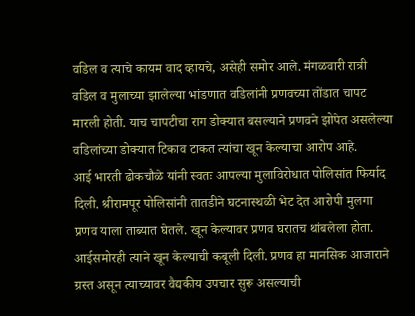वडिल व त्याचे कायम वाद व्हायचे, असेही समोर आले. मंगळवारी रात्री वडिल व मुलाच्या झालेल्या भांडणात वडिलांनी प्रणवच्या तोंडात चापट मारली होती. याच चापटीचा राग डोक्यात बसल्याने प्रणवने झोपेत असलेल्या वडिलांच्या डोक्यात टिकाव टाकत त्यांचा खून केल्याचा आरोप आहे.
आई भारती ढोकचौळे यांनी स्वतः आपल्या मुलाविरोधात पोलिसांत फिर्याद दिली. श्रीरामपूर पोलिसांनी तातडीने घटनास्थळी भेट देत आरोपी मुलगा प्रणव याला ताब्यात घेतले. खून केल्यावर प्रणव घरातच थांबलेला होता. आईसमोरही त्याने खून केल्याची कबूली दिली. प्रणव हा मानसिक आजाराने ग्रस्त असून त्याच्यावर वैद्यकीय उपचार सुरू असल्याची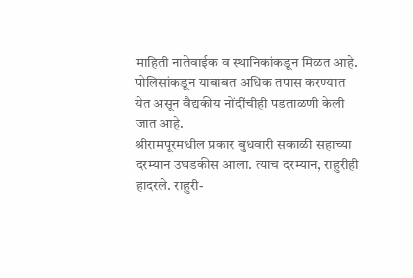माहिती नातेवाईक व स्थानिकांकडून मिळत आहे. पोलिसांकडून याबाबत अधिक तपास करण्यात येत असून वैद्यकीय नोंदींचीही पडताळणी केली जात आहे.
श्रीरामपूरमधील प्रकार बुधवारी सकाळी सहाच्या दरम्यान उघडकीस आला. त्याच दरम्यान, राहुरीही हादरले. राहुरी-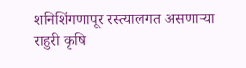शनिशिंगणापूर रस्त्यालगत असणाऱ्या राहुरी कृषि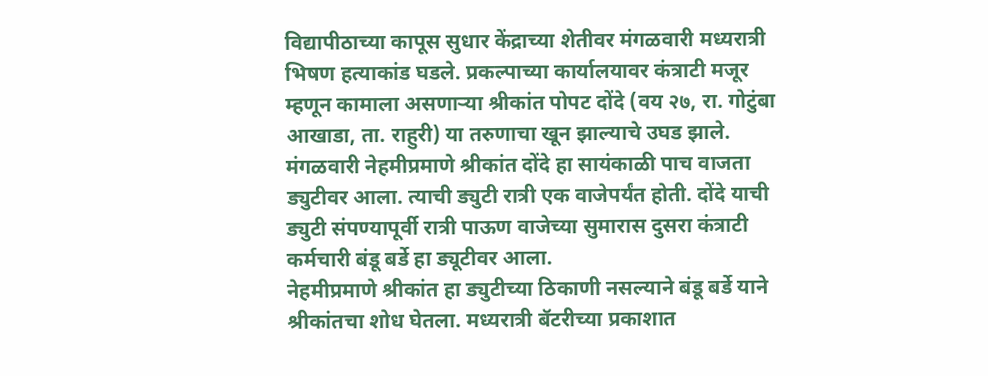विद्यापीठाच्या कापूस सुधार केंद्राच्या शेतीवर मंगळवारी मध्यरात्री भिषण हत्याकांड घडले. प्रकल्पाच्या कार्यालयावर कंत्राटी मजूर म्हणून कामाला असणाऱ्या श्रीकांत पोपट दोंदे (वय २७, रा. गोटुंबा आखाडा, ता. राहुरी) या तरुणाचा खून झाल्याचे उघड झाले. मंगळवारी नेहमीप्रमाणे श्रीकांत दोंदे हा सायंकाळी पाच वाजता ड्युटीवर आला. त्याची ड्युटी रात्री एक वाजेपर्यंत होती. दोंदे याची ड्युटी संपण्यापूर्वी रात्री पाऊण वाजेच्या सुमारास दुसरा कंत्राटी कर्मचारी बंडू बर्डे हा ड्यूटीवर आला.
नेहमीप्रमाणे श्रीकांत हा ड्युटीच्या ठिकाणी नसल्याने बंडू बर्डे याने श्रीकांतचा शोध घेतला. मध्यरात्री बॅटरीच्या प्रकाशात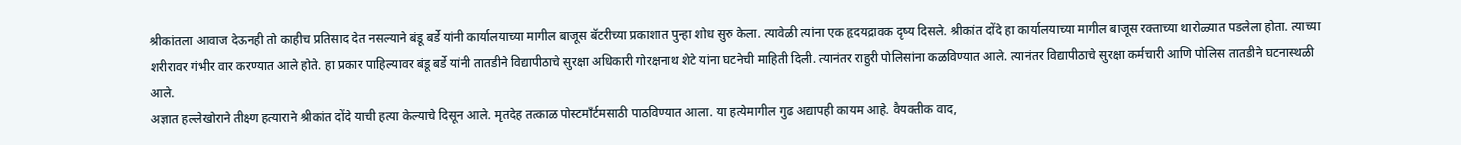श्रीकांतला आवाज देऊनही तो काहीच प्रतिसाद देत नसल्याने बंडू बर्डे यांनी कार्यालयाच्या मागील बाजूस बॅटरीच्या प्रकाशात पुन्हा शोध सुरु केला. त्यावेळी त्यांना एक हृदयद्रावक दृष्य दिसले. श्रीकांत दोंदे हा कार्यालयाच्या मागील बाजूस रक्ताच्या थारोळ्यात पडलेला होता. त्याच्या शरीरावर गंभीर वार करण्यात आले होते. हा प्रकार पाहिल्यावर बंडू बर्डे यांनी तातडीने विद्यापीठाचे सुरक्षा अधिकारी गोरक्षनाथ शेटे यांना घटनेची माहिती दिली. त्यानंतर राहुरी पोलिसांना कळविण्यात आले. त्यानंतर विद्यापीठाचे सुरक्षा कर्मचारी आणि पोलिस तातडीने घटनास्थळी आले.
अज्ञात हल्लेखोराने तीक्ष्ण हत्याराने श्रीकांत दोंदे याची हत्या केल्याचे दिसून आले. मृतदेह तत्काळ पोस्टमाँर्टमसाठी पाठविण्यात आला. या हत्येमागील गुढ अद्यापही कायम आहे. वैयक्तीक वाद,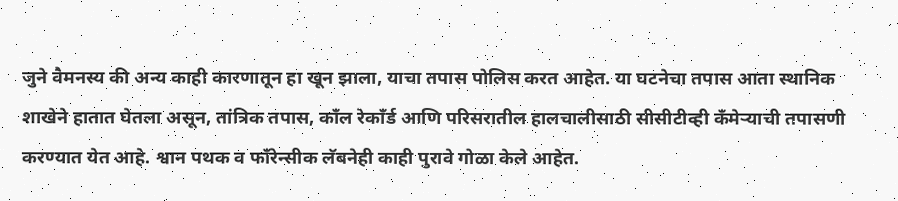जुने वैमनस्य की अन्य काही कारणातून हा खून झाला, याचा तपास पोलिस करत आहेत. या घटनेचा तपास आता स्थानिक शाखेने हातात घेतला असून, तांत्रिक तपास, काँल रेकाँर्ड आणि परिसरातील हालचालीसाठी सीसीटीव्ही कँमेऱ्याची तपासणी करण्यात येत आहे. श्वान पथक व फाँरेन्सीक लॅबनेही काही पुरावे गोळा केले आहेत.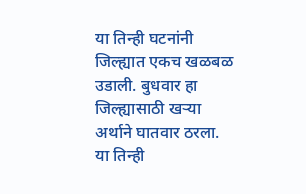या तिन्ही घटनांनी जिल्ह्यात एकच खळबळ उडाली. बुधवार हा जिल्ह्यासाठी खऱ्या अर्थाने घातवार ठरला. या तिन्ही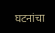घटनांचा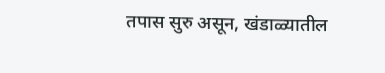तपास सुरु असून, खंडाळ्यातील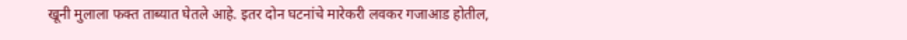खूनी मुलाला फक्त ताब्यात घेतले आहे. इतर दोन घटनांचे मारेकरी लवकर गजाआड होतील,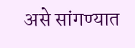असे सांगण्यात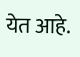येत आहे.